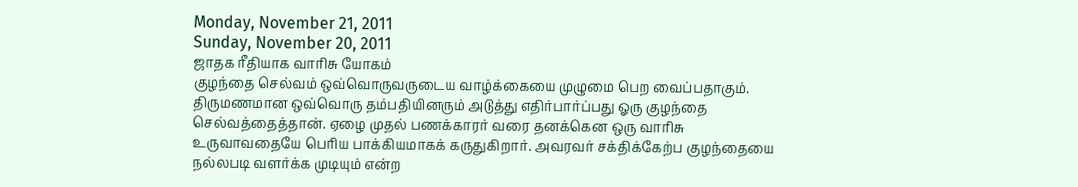Monday, November 21, 2011
Sunday, November 20, 2011
ஜாதக ரீதியாக வாரிசு யோகம்
குழந்தை செல்வம் ஒவ்வொருவருடைய வாழ்க்கையை முழுமை பெற வைப்பதாகும். திருமணமான ஒவ்வொரு தம்பதியினரும் அடுத்து எதிர்பார்ப்பது ஓரு குழந்தை செல்வத்தைத்தான். ஏழை முதல் பணக்காரர் வரை தனக்கென ஒரு வாரிசு உருவாவதையே பெரிய பாக்கியமாகக் கருதுகிறார். அவரவர் சக்திக்கேற்ப குழந்தையை நல்லபடி வளர்க்க முடியும் என்ற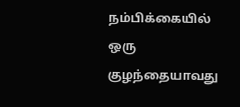நம்பிக்கையில் ஒரு குழந்தையாவது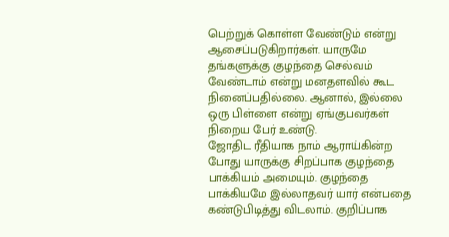பெற்றுக் கொள்ள வேண்டும் என்று ஆசைப்படுகிறார்கள். யாருமே தங்களுக்கு குழந்தை செல்வம் வேண்டாம் என்று மனதளவில் கூட நினைப்பதில்லை. ஆனால், இல்லை ஒரு பிள்ளை என்று ஏங்குபவர்கள் நிறைய பேர் உண்டு.
ஜோதிட ரீதியாக நாம் ஆராய்கின்ற போது யாருக்கு சிறப்பாக குழந்தை பாக்கியம் அமையும். குழந்தை பாக்கியமே இல்லாதவர் யார் என்பதை கண்டுபிடித்து விடலாம். குறிப்பாக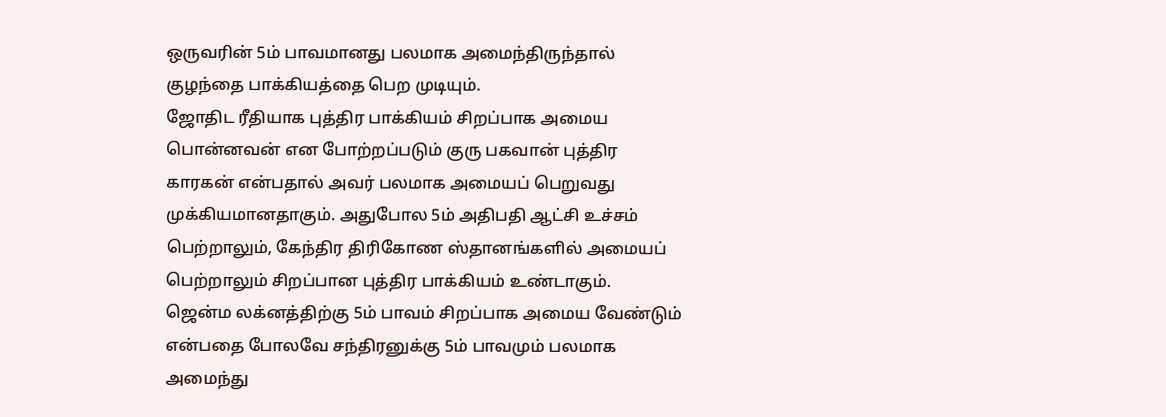ஒருவரின் 5ம் பாவமானது பலமாக அமைந்திருந்தால் குழந்தை பாக்கியத்தை பெற முடியும்.
ஜோதிட ரீதியாக புத்திர பாக்கியம் சிறப்பாக அமைய பொன்னவன் என போற்றப்படும் குரு பகவான் புத்திர காரகன் என்பதால் அவர் பலமாக அமையப் பெறுவது முக்கியமானதாகும். அதுபோல 5ம் அதிபதி ஆட்சி உச்சம் பெற்றாலும், கேந்திர திரிகோண ஸ்தானங்களில் அமையப் பெற்றாலும் சிறப்பான புத்திர பாக்கியம் உண்டாகும்.
ஜென்ம லக்னத்திற்கு 5ம் பாவம் சிறப்பாக அமைய வேண்டும் என்பதை போலவே சந்திரனுக்கு 5ம் பாவமும் பலமாக அமைந்து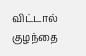விட்டால் குழந்தை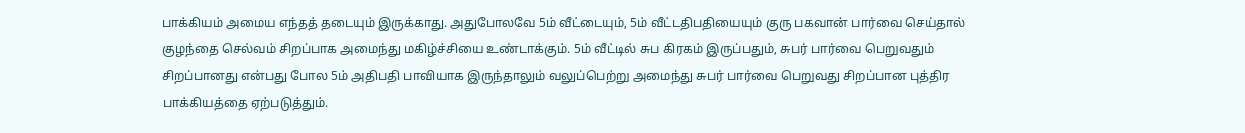பாக்கியம் அமைய எந்தத் தடையும் இருக்காது. அதுபோலவே 5ம் வீட்டையும், 5ம் வீட்டதிபதியையும் குரு பகவான் பார்வை செய்தால் குழந்தை செல்வம் சிறப்பாக அமைந்து மகிழ்ச்சியை உண்டாக்கும். 5ம் வீட்டில் சுப கிரகம் இருப்பதும், சுபர் பார்வை பெறுவதும் சிறப்பானது என்பது போல 5ம் அதிபதி பாவியாக இருந்தாலும் வலுப்பெற்று அமைந்து சுபர் பார்வை பெறுவது சிறப்பான புத்திர பாக்கியத்தை ஏற்படுத்தும்.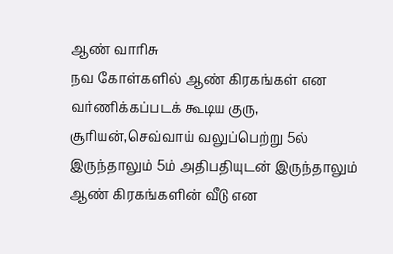ஆண் வாரிசு
நவ கோள்களில் ஆண் கிரகங்கள் என வர்ணிக்கப்படக் கூடிய குரு, சூரியன்,செவ்வாய் வலுப்பெற்று 5ல் இருந்தாலும் 5ம் அதிபதியுடன் இருந்தாலும் ஆண் கிரகங்களின் வீடு என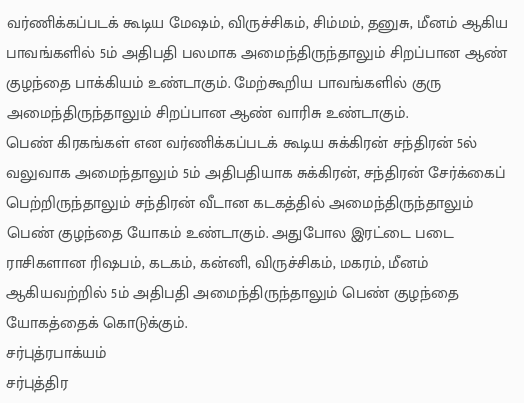வர்ணிக்கப்படக் கூடிய மேஷம், விருச்சிகம், சிம்மம், தனுசு, மீனம் ஆகிய பாவங்களில் 5ம் அதிபதி பலமாக அமைந்திருந்தாலும் சிறப்பான ஆண் குழந்தை பாக்கியம் உண்டாகும். மேற்கூறிய பாவங்களில் குரு அமைந்திருந்தாலும் சிறப்பான ஆண் வாரிசு உண்டாகும்.
பெண் கிரகங்கள் என வர்ணிக்கப்படக் கூடிய சுக்கிரன் சந்திரன் 5ல் வலுவாக அமைந்தாலும் 5ம் அதிபதியாக சுக்கிரன், சந்திரன் சேர்க்கைப் பெற்றிருந்தாலும் சந்திரன் வீடான கடகத்தில் அமைந்திருந்தாலும் பெண் குழந்தை யோகம் உண்டாகும். அதுபோல இரட்டை படை ராசிகளான ரிஷபம், கடகம், கன்னி, விருச்சிகம், மகரம், மீனம் ஆகியவற்றில் 5ம் அதிபதி அமைந்திருந்தாலும் பெண் குழந்தை யோகத்தைக் கொடுக்கும்.
சர்புத்ரபாக்யம்
சர்புத்திர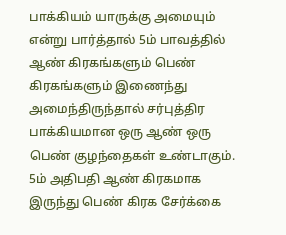பாக்கியம் யாருக்கு அமையும் என்று பார்த்தால் 5ம் பாவத்தில் ஆண் கிரகங்களும் பெண் கிரகங்களும் இணைந்து அமைந்திருந்தால் சர்புத்திர பாக்கியமான ஒரு ஆண் ஒரு பெண் குழந்தைகள் உண்டாகும். 5ம் அதிபதி ஆண் கிரகமாக இருந்து பெண் கிரக சேர்க்கை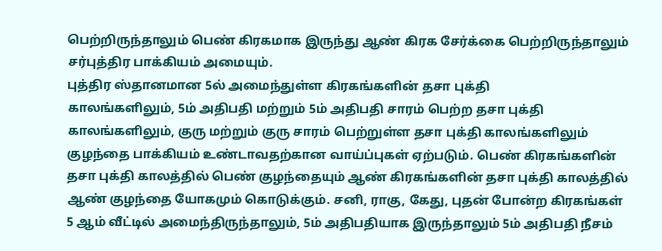பெற்றிருந்தாலும் பெண் கிரகமாக இருந்து ஆண் கிரக சேர்க்கை பெற்றிருந்தாலும் சர்புத்திர பாக்கியம் அமையும்.
புத்திர ஸ்தானமான 5ல் அமைந்துள்ள கிரகங்களின் தசா புக்தி
காலங்களிலும், 5ம் அதிபதி மற்றும் 5ம் அதிபதி சாரம் பெற்ற தசா புக்தி காலங்களிலும், குரு மற்றும் குரு சாரம் பெற்றுள்ள தசா புக்தி காலங்களிலும் குழந்தை பாக்கியம் உண்டாவதற்கான வாய்ப்புகள் ஏற்படும். பெண் கிரகங்களின் தசா புக்தி காலத்தில் பெண் குழந்தையும் ஆண் கிரகங்களின் தசா புக்தி காலத்தில் ஆண் குழந்தை யோகமும் கொடுக்கும். சனி, ராகு, கேது, புதன் போன்ற கிரகங்கள் 5 ஆம் வீட்டில் அமைந்திருந்தாலும், 5ம் அதிபதியாக இருந்தாலும் 5ம் அதிபதி நீசம்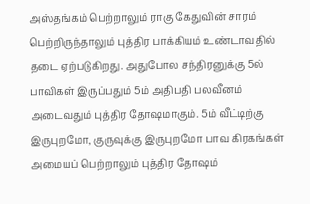அஸ்தங்கம் பெற்றாலும் ராகு கேதுவின் சாரம் பெற்றிருந்தாலும் புத்திர பாக்கியம் உண்டாவதில் தடை ஏற்படுகிறது. அதுபோல சந்திரனுக்கு 5ல் பாவிகள் இருப்பதும் 5ம் அதிபதி பலவீனம் அடைவதும் புத்திர தோஷமாகும். 5ம் வீட்டிற்கு இருபுறமோ, குருவுக்கு இருபுறமோ பாவ கிரகங்கள் அமையப் பெற்றாலும் புத்திர தோஷம்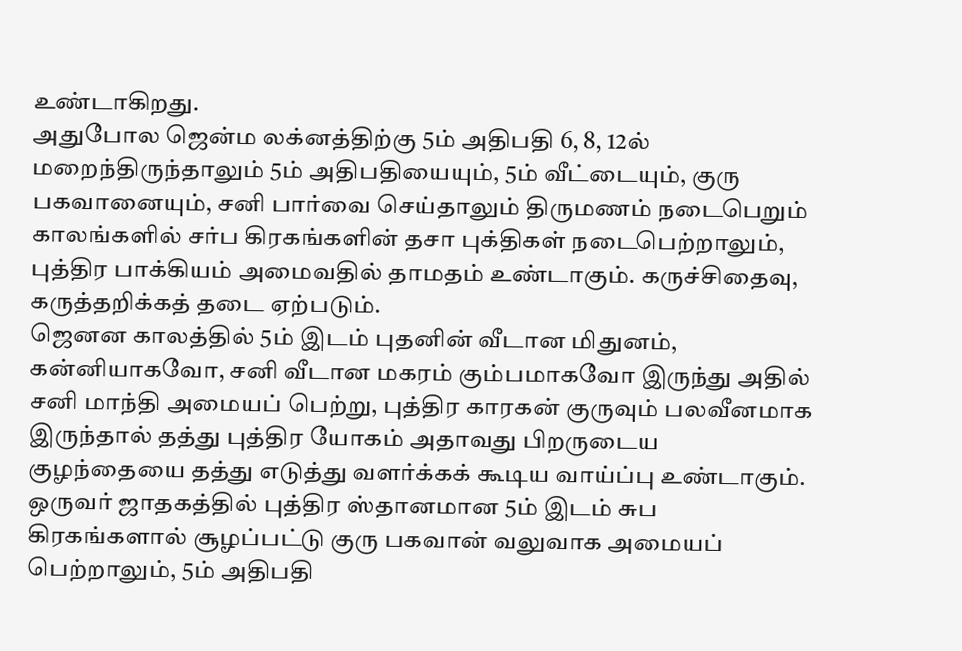உண்டாகிறது.
அதுபோல ஜென்ம லக்னத்திற்கு 5ம் அதிபதி 6, 8, 12ல் மறைந்திருந்தாலும் 5ம் அதிபதியையும், 5ம் வீட்டையும், குரு பகவானையும், சனி பார்வை செய்தாலும் திருமணம் நடைபெறும் காலங்களில் சர்ப கிரகங்களின் தசா புக்திகள் நடைபெற்றாலும், புத்திர பாக்கியம் அமைவதில் தாமதம் உண்டாகும். கருச்சிதைவு, கருத்தறிக்கத் தடை ஏற்படும்.
ஜெனன காலத்தில் 5ம் இடம் புதனின் வீடான மிதுனம், கன்னியாகவோ, சனி வீடான மகரம் கும்பமாகவோ இருந்து அதில் சனி மாந்தி அமையப் பெற்று, புத்திர காரகன் குருவும் பலவீனமாக இருந்தால் தத்து புத்திர யோகம் அதாவது பிறருடைய குழந்தையை தத்து எடுத்து வளர்க்கக் கூடிய வாய்ப்பு உண்டாகும்.
ஒருவர் ஜாதகத்தில் புத்திர ஸ்தானமான 5ம் இடம் சுப கிரகங்களால் சூழப்பட்டு குரு பகவான் வலுவாக அமையப் பெற்றாலும், 5ம் அதிபதி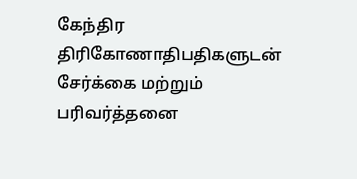கேந்திர திரிகோணாதிபதிகளுடன் சேர்க்கை மற்றும் பரிவர்த்தனை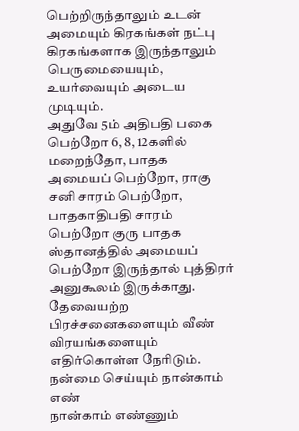பெற்றிருந்தாலும் உடன் அமையும் கிரகங்கள் நட்பு கிரகங்களாக இருந்தாலும் பெருமையையும், உயர்வையும் அடைய முடியும்.
அதுவே 5ம் அதிபதி பகை பெற்றோ 6, 8, 12களில் மறைந்தோ, பாதக அமையப் பெற்றோ, ராகு சனி சாரம் பெற்றோ, பாதகாதிபதி சாரம் பெற்றோ குரு பாதக ஸ்தானத்தில் அமையப் பெற்றோ இருந்தால் புத்திரர் அனுகூலம் இருக்காது. தேவையற்ற பிரச்சனைகளையும் வீண் விரயங்களையும் எதிர்கொள்ள நேரிடும்.
நன்மை செய்யும் நான்காம் எண்
நான்காம் எண்ணும்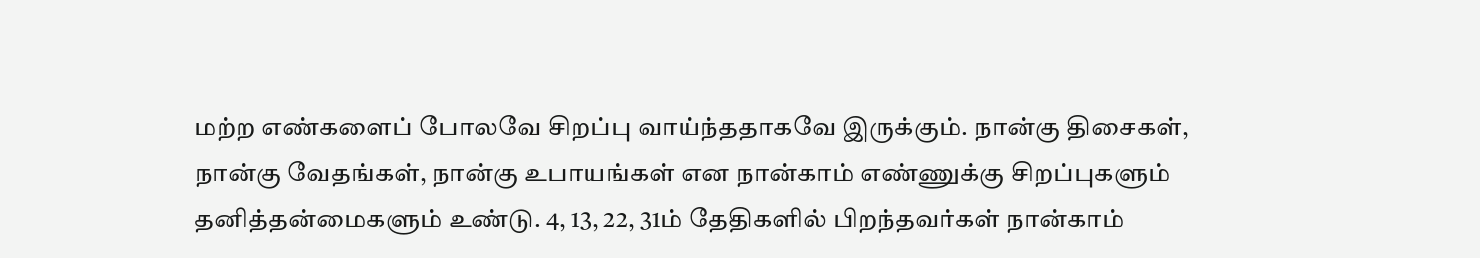மற்ற எண்களைப் போலவே சிறப்பு வாய்ந்ததாகவே இருக்கும். நான்கு திசைகள், நான்கு வேதங்கள், நான்கு உபாயங்கள் என நான்காம் எண்ணுக்கு சிறப்புகளும் தனித்தன்மைகளும் உண்டு. 4, 13, 22, 31ம் தேதிகளில் பிறந்தவர்கள் நான்காம்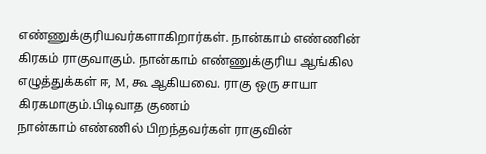எண்ணுக்குரியவர்களாகிறார்கள். நான்காம் எண்ணின் கிரகம் ராகுவாகும். நான்காம் எண்ணுக்குரிய ஆங்கில எழுத்துக்கள் ஈ, M, கூ ஆகியவை. ராகு ஒரு சாயா கிரகமாகும்.பிடிவாத குணம்
நான்காம் எண்ணில் பிறந்தவர்கள் ராகுவின்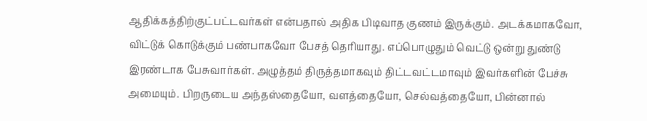ஆதிக்கத்திற்குட்பட்டவர்கள் என்பதால் அதிக பிடிவாத குணம் இருக்கும். அடக்கமாகவோ, விட்டுக் கொடுக்கும் பண்பாகவோ பேசத் தெரியாது. எப்பொழுதும் வெட்டு ஒன்று துண்டு இரண்டாக பேசுவார்கள். அழுத்தம் திருத்தமாகவும் திட்டவட்டமாவும் இவர்களின் பேச்சு அமையும். பிறருடைய அந்தஸ்தையோ, வளத்தையோ, செல்வத்தையோ, பின்னால்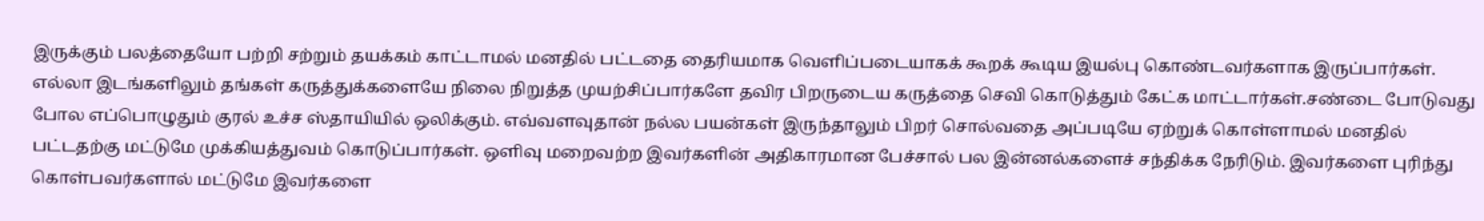இருக்கும் பலத்தையோ பற்றி சற்றும் தயக்கம் காட்டாமல் மனதில் பட்டதை தைரியமாக வெளிப்படையாகக் கூறக் கூடிய இயல்பு கொண்டவர்களாக இருப்பார்கள். எல்லா இடங்களிலும் தங்கள் கருத்துக்களையே நிலை நிறுத்த முயற்சிப்பார்களே தவிர பிறருடைய கருத்தை செவி கொடுத்தும் கேட்க மாட்டார்கள்.சண்டை போடுவது போல எப்பொழுதும் குரல் உச்ச ஸ்தாயியில் ஒலிக்கும். எவ்வளவுதான் நல்ல பயன்கள் இருந்தாலும் பிறர் சொல்வதை அப்படியே ஏற்றுக் கொள்ளாமல் மனதில் பட்டதற்கு மட்டுமே முக்கியத்துவம் கொடுப்பார்கள். ஒளிவு மறைவற்ற இவர்களின் அதிகாரமான பேச்சால் பல இன்னல்களைச் சந்திக்க நேரிடும். இவர்களை புரிந்து கொள்பவர்களால் மட்டுமே இவர்களை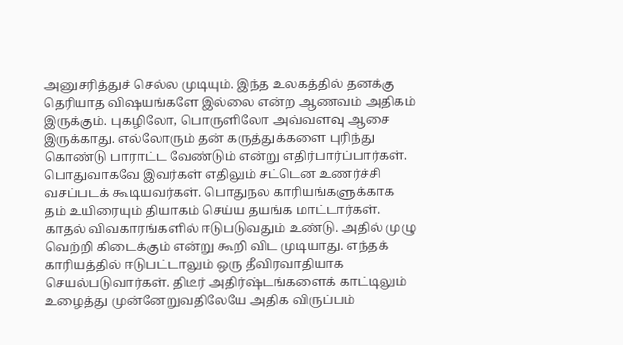அனுசரித்துச் செல்ல முடியும். இந்த உலகத்தில் தனக்கு தெரியாத விஷயங்களே இல்லை என்ற ஆணவம் அதிகம் இருக்கும். புகழிலோ, பொருளிலோ அவ்வளவு ஆசை இருக்காது. எல்லோரும் தன் கருத்துக்களை புரிந்து கொண்டு பாராட்ட வேண்டும் என்று எதிர்பார்ப்பார்கள். பொதுவாகவே இவர்கள் எதிலும் சட்டென உணர்ச்சி வசப்படக் கூடியவர்கள். பொதுநல காரியங்களுக்காக தம் உயிரையும் தியாகம் செய்ய தயங்க மாட்டார்கள். காதல் விவகாரங்களில் ஈடுபடுவதும் உண்டு. அதில் முழு வெற்றி கிடைக்கும் என்று கூறி விட முடியாது. எந்தக் காரியத்தில் ஈடுபட்டாலும் ஒரு தீவிரவாதியாக செயல்படுவார்கள். திடீர் அதிர்ஷ்டங்களைக் காட்டிலும் உழைத்து முன்னேறுவதிலேயே அதிக விருப்பம்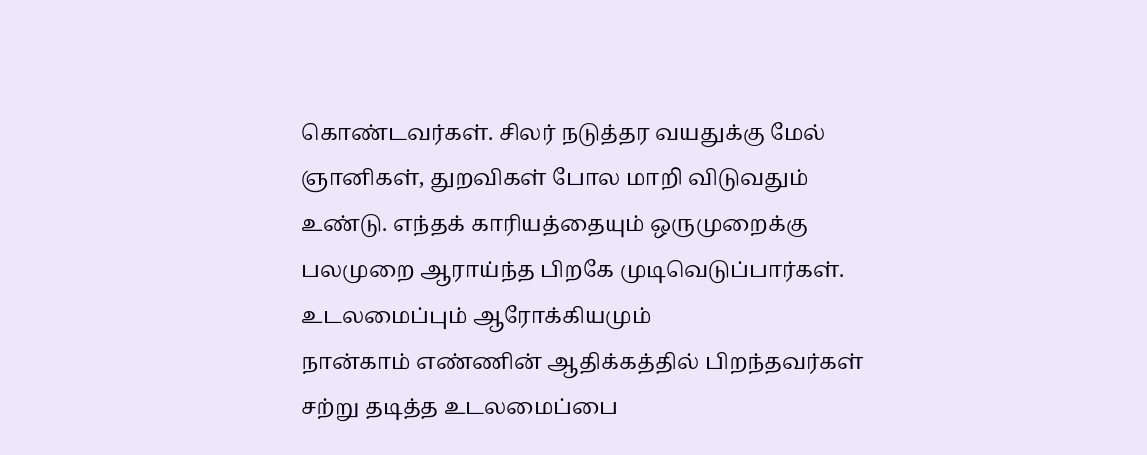கொண்டவர்கள். சிலர் நடுத்தர வயதுக்கு மேல் ஞானிகள், துறவிகள் போல மாறி விடுவதும் உண்டு. எந்தக் காரியத்தையும் ஒருமுறைக்கு பலமுறை ஆராய்ந்த பிறகே முடிவெடுப்பார்கள்.
உடலமைப்பும் ஆரோக்கியமும்
நான்காம் எண்ணின் ஆதிக்கத்தில் பிறந்தவர்கள் சற்று தடித்த உடலமைப்பை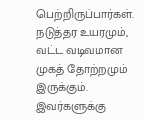பெற்றிருப்பார்கள். நடுத்தர உயரமும், வட்ட வடிவமான முகத் தோற்றமும் இருக்கும். இவர்களுக்கு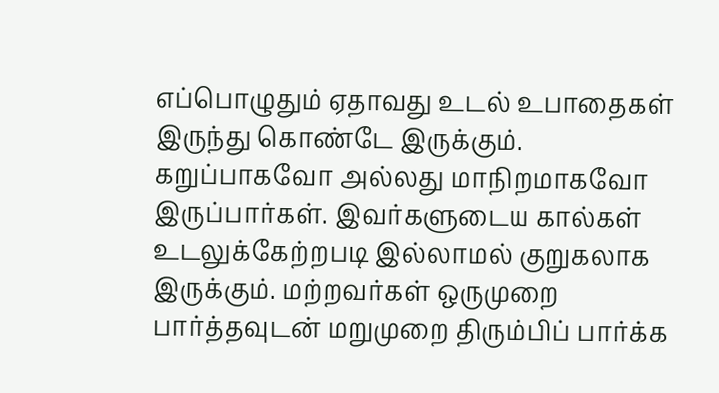எப்பொழுதும் ஏதாவது உடல் உபாதைகள் இருந்து கொண்டே இருக்கும். கறுப்பாகவோ அல்லது மாநிறமாகவோ இருப்பார்கள். இவர்களுடைய கால்கள் உடலுக்கேற்றபடி இல்லாமல் குறுகலாக இருக்கும். மற்றவர்கள் ஒருமுறை பார்த்தவுடன் மறுமுறை திரும்பிப் பார்க்க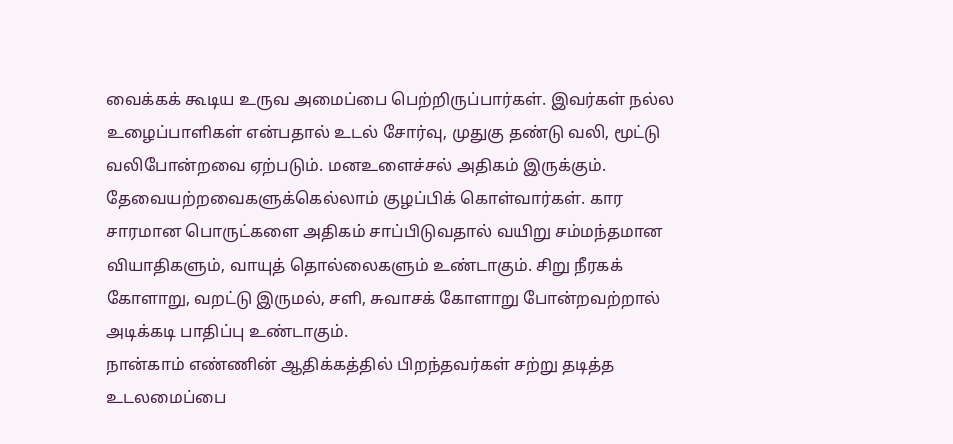வைக்கக் கூடிய உருவ அமைப்பை பெற்றிருப்பார்கள். இவர்கள் நல்ல உழைப்பாளிகள் என்பதால் உடல் சோர்வு, முதுகு தண்டு வலி, மூட்டு வலிபோன்றவை ஏற்படும். மனஉளைச்சல் அதிகம் இருக்கும். தேவையற்றவைகளுக்கெல்லாம் குழப்பிக் கொள்வார்கள். கார சாரமான பொருட்களை அதிகம் சாப்பிடுவதால் வயிறு சம்மந்தமான வியாதிகளும், வாயுத் தொல்லைகளும் உண்டாகும். சிறு நீரகக் கோளாறு, வறட்டு இருமல், சளி, சுவாசக் கோளாறு போன்றவற்றால் அடிக்கடி பாதிப்பு உண்டாகும்.
நான்காம் எண்ணின் ஆதிக்கத்தில் பிறந்தவர்கள் சற்று தடித்த உடலமைப்பை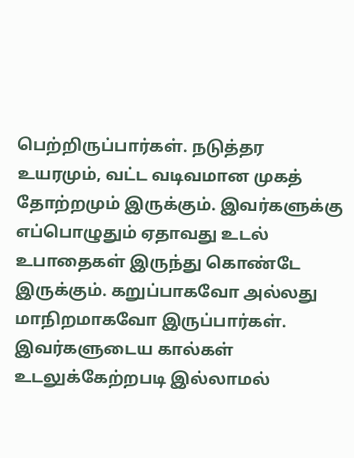பெற்றிருப்பார்கள். நடுத்தர உயரமும், வட்ட வடிவமான முகத் தோற்றமும் இருக்கும். இவர்களுக்கு எப்பொழுதும் ஏதாவது உடல் உபாதைகள் இருந்து கொண்டே இருக்கும். கறுப்பாகவோ அல்லது மாநிறமாகவோ இருப்பார்கள். இவர்களுடைய கால்கள் உடலுக்கேற்றபடி இல்லாமல்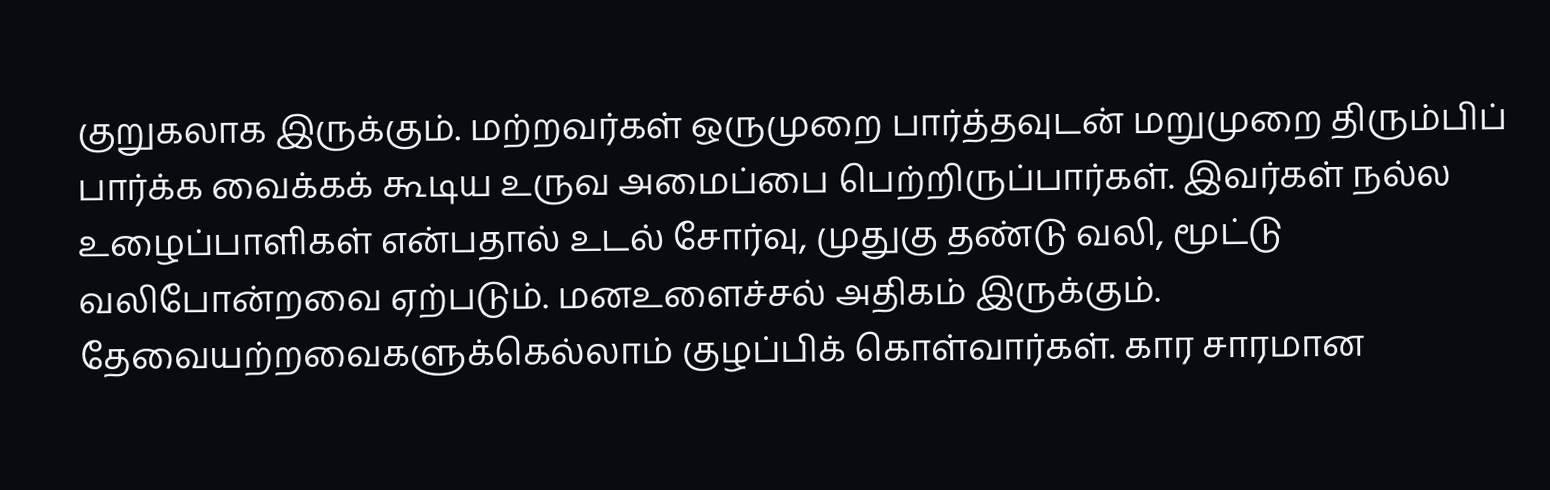குறுகலாக இருக்கும். மற்றவர்கள் ஒருமுறை பார்த்தவுடன் மறுமுறை திரும்பிப் பார்க்க வைக்கக் கூடிய உருவ அமைப்பை பெற்றிருப்பார்கள். இவர்கள் நல்ல உழைப்பாளிகள் என்பதால் உடல் சோர்வு, முதுகு தண்டு வலி, மூட்டு வலிபோன்றவை ஏற்படும். மனஉளைச்சல் அதிகம் இருக்கும். தேவையற்றவைகளுக்கெல்லாம் குழப்பிக் கொள்வார்கள். கார சாரமான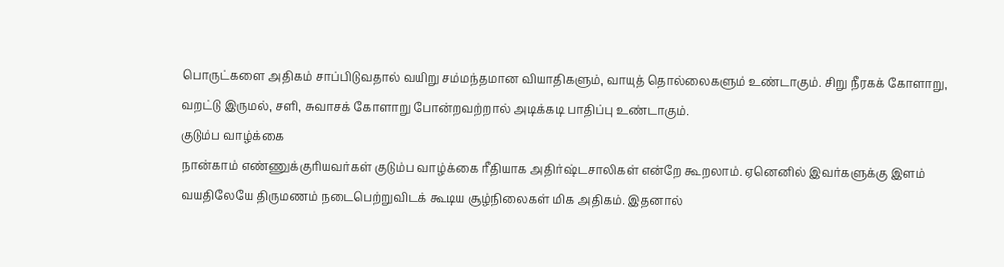பொருட்களை அதிகம் சாப்பிடுவதால் வயிறு சம்மந்தமான வியாதிகளும், வாயுத் தொல்லைகளும் உண்டாகும். சிறு நீரகக் கோளாறு, வறட்டு இருமல், சளி, சுவாசக் கோளாறு போன்றவற்றால் அடிக்கடி பாதிப்பு உண்டாகும்.
குடும்ப வாழ்க்கை
நான்காம் எண்ணுக்குரியவர்கள் குடும்ப வாழ்க்கை ரீதியாக அதிர்ஷ்டசாலிகள் என்றே கூறலாம். ஏனெனில் இவர்களுக்கு இளம் வயதிலேயே திருமணம் நடைபெற்றுவிடக் கூடிய சூழ்நிலைகள் மிக அதிகம். இதனால்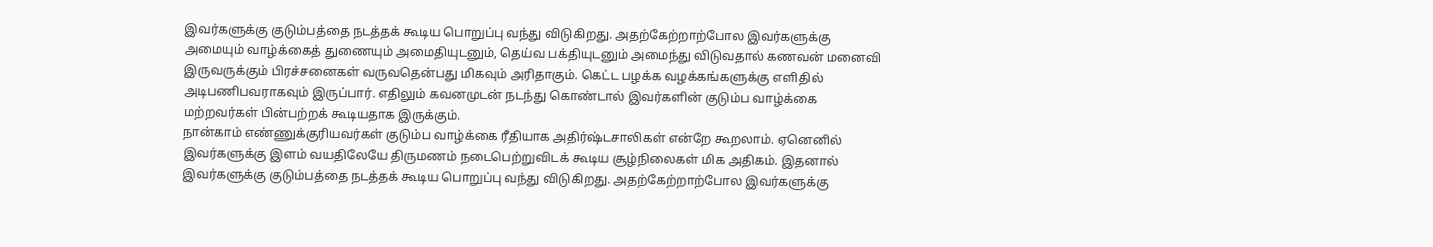இவர்களுக்கு குடும்பத்தை நடத்தக் கூடிய பொறுப்பு வந்து விடுகிறது. அதற்கேற்றாற்போல இவர்களுக்கு அமையும் வாழ்க்கைத் துணையும் அமைதியுடனும், தெய்வ பக்தியுடனும் அமைந்து விடுவதால் கணவன் மனைவி இருவருக்கும் பிரச்சனைகள் வருவதென்பது மிகவும் அரிதாகும். கெட்ட பழக்க வழக்கங்களுக்கு எளிதில் அடிபணிபவராகவும் இருப்பார். எதிலும் கவனமுடன் நடந்து கொண்டால் இவர்களின் குடும்ப வாழ்க்கை மற்றவர்கள் பின்பற்றக் கூடியதாக இருக்கும்.
நான்காம் எண்ணுக்குரியவர்கள் குடும்ப வாழ்க்கை ரீதியாக அதிர்ஷ்டசாலிகள் என்றே கூறலாம். ஏனெனில் இவர்களுக்கு இளம் வயதிலேயே திருமணம் நடைபெற்றுவிடக் கூடிய சூழ்நிலைகள் மிக அதிகம். இதனால் இவர்களுக்கு குடும்பத்தை நடத்தக் கூடிய பொறுப்பு வந்து விடுகிறது. அதற்கேற்றாற்போல இவர்களுக்கு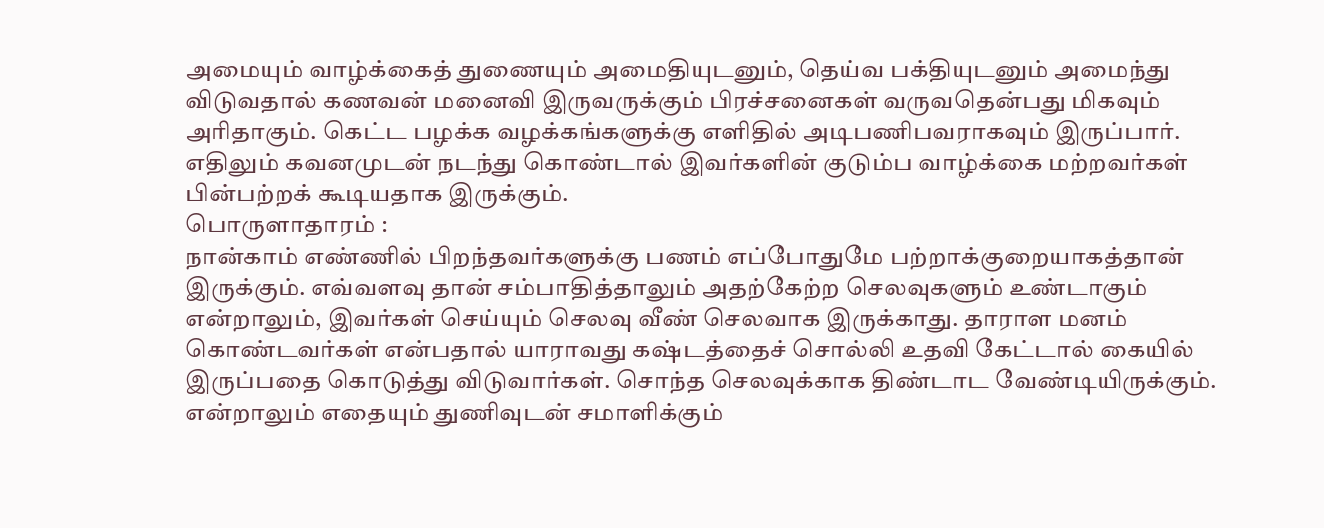அமையும் வாழ்க்கைத் துணையும் அமைதியுடனும், தெய்வ பக்தியுடனும் அமைந்து விடுவதால் கணவன் மனைவி இருவருக்கும் பிரச்சனைகள் வருவதென்பது மிகவும் அரிதாகும். கெட்ட பழக்க வழக்கங்களுக்கு எளிதில் அடிபணிபவராகவும் இருப்பார். எதிலும் கவனமுடன் நடந்து கொண்டால் இவர்களின் குடும்ப வாழ்க்கை மற்றவர்கள் பின்பற்றக் கூடியதாக இருக்கும்.
பொருளாதாரம் :
நான்காம் எண்ணில் பிறந்தவர்களுக்கு பணம் எப்போதுமே பற்றாக்குறையாகத்தான் இருக்கும். எவ்வளவு தான் சம்பாதித்தாலும் அதற்கேற்ற செலவுகளும் உண்டாகும் என்றாலும், இவர்கள் செய்யும் செலவு வீண் செலவாக இருக்காது. தாராள மனம் கொண்டவர்கள் என்பதால் யாராவது கஷ்டத்தைச் சொல்லி உதவி கேட்டால் கையில் இருப்பதை கொடுத்து விடுவார்கள். சொந்த செலவுக்காக திண்டாட வேண்டியிருக்கும். என்றாலும் எதையும் துணிவுடன் சமாளிக்கும்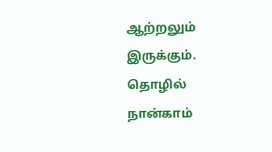ஆற்றலும் இருக்கும்.
தொழில்
நான்காம்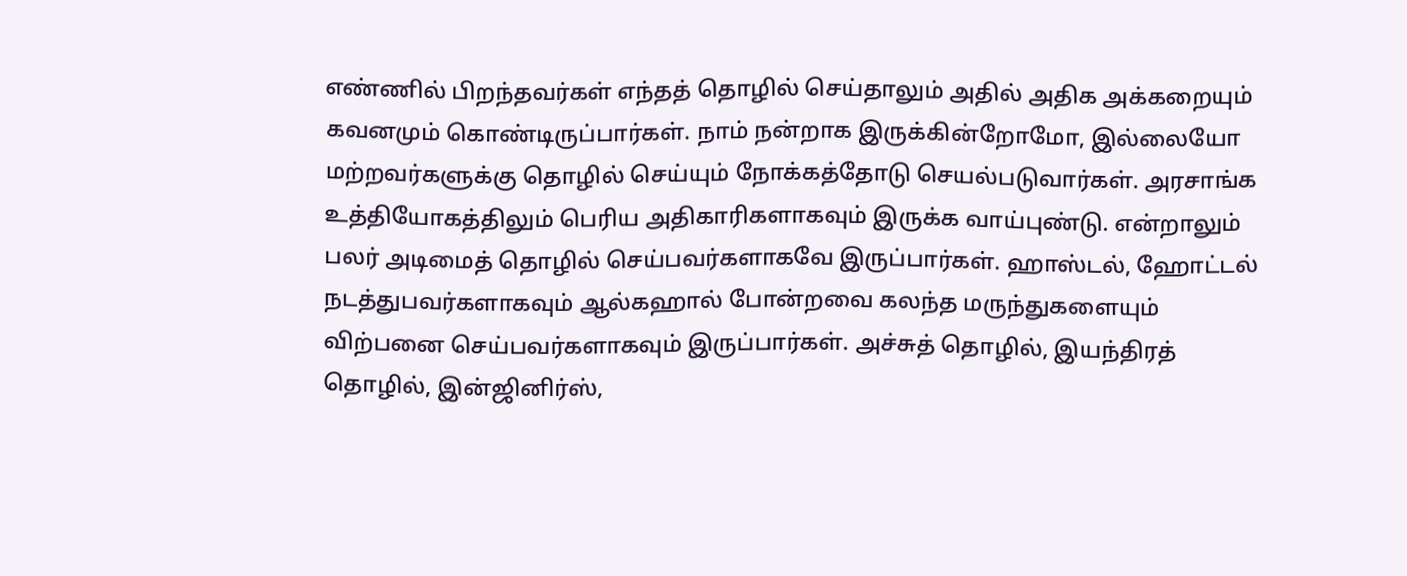எண்ணில் பிறந்தவர்கள் எந்தத் தொழில் செய்தாலும் அதில் அதிக அக்கறையும் கவனமும் கொண்டிருப்பார்கள். நாம் நன்றாக இருக்கின்றோமோ, இல்லையோ மற்றவர்களுக்கு தொழில் செய்யும் நோக்கத்தோடு செயல்படுவார்கள். அரசாங்க உத்தியோகத்திலும் பெரிய அதிகாரிகளாகவும் இருக்க வாய்புண்டு. என்றாலும் பலர் அடிமைத் தொழில் செய்பவர்களாகவே இருப்பார்கள். ஹாஸ்டல், ஹோட்டல் நடத்துபவர்களாகவும் ஆல்கஹால் போன்றவை கலந்த மருந்துகளையும் விற்பனை செய்பவர்களாகவும் இருப்பார்கள். அச்சுத் தொழில், இயந்திரத் தொழில், இன்ஜினிர்ஸ்,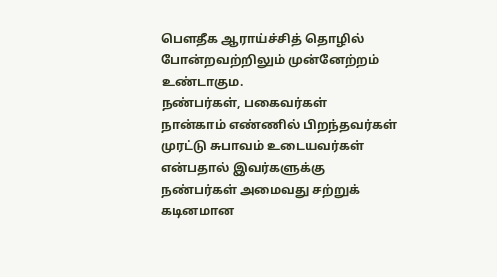பௌதீக ஆராய்ச்சித் தொழில் போன்றவற்றிலும் முன்னேற்றம் உண்டாகும.
நண்பர்கள், பகைவர்கள்
நான்காம் எண்ணில் பிறந்தவர்கள் முரட்டு சுபாவம் உடையவர்கள் என்பதால் இவர்களுக்கு நண்பர்கள் அமைவது சற்றுக் கடினமான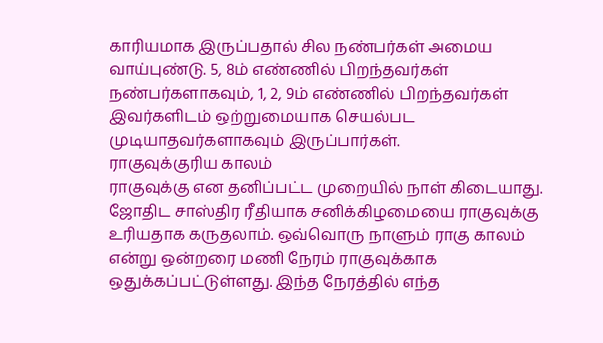காரியமாக இருப்பதால் சில நண்பர்கள் அமைய வாய்புண்டு. 5, 8ம் எண்ணில் பிறந்தவர்கள் நண்பர்களாகவும், 1, 2, 9ம் எண்ணில் பிறந்தவர்கள் இவர்களிடம் ஒற்றுமையாக செயல்பட முடியாதவர்களாகவும் இருப்பார்கள்.
ராகுவுக்குரிய காலம்
ராகுவுக்கு என தனிப்பட்ட முறையில் நாள் கிடையாது. ஜோதிட சாஸ்திர ரீதியாக சனிக்கிழமையை ராகுவுக்கு உரியதாக கருதலாம். ஒவ்வொரு நாளும் ராகு காலம் என்று ஒன்றரை மணி நேரம் ராகுவுக்காக ஒதுக்கப்பட்டுள்ளது. இந்த நேரத்தில் எந்த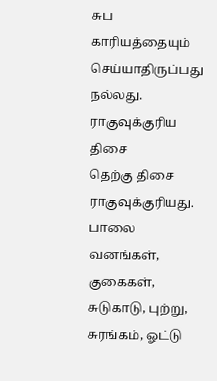சுப காரியத்தையும் செய்யாதிருப்பது நல்லது.
ராகுவுக்குரிய திசை
தெற்கு திசை ராகுவுக்குரியது. பாலை வனங்கள், குகைகள், சுடுகாடு, புற்று, சுரங்கம், ஓட்டு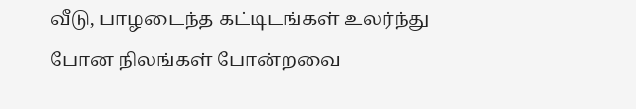வீடு, பாழடைந்த கட்டிடங்கள் உலர்ந்து போன நிலங்கள் போன்றவை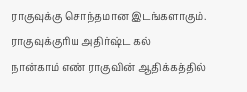ராகுவுக்கு சொந்தமான இடங்களாகும்.
ராகுவுக்குரிய அதிர்ஷ்ட கல்
நான்காம் எண் ராகுவின் ஆதிக்கத்தில்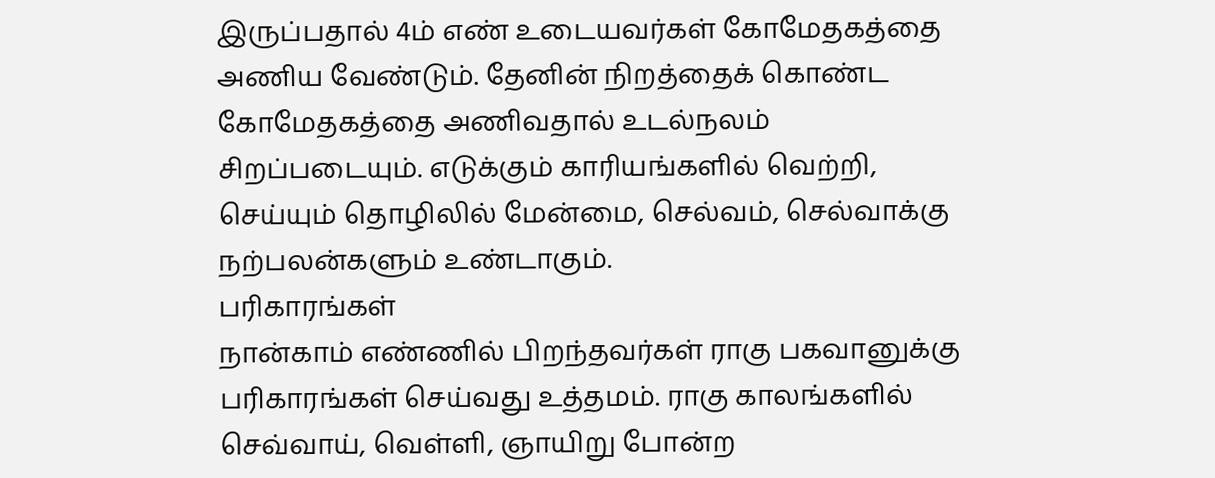இருப்பதால் 4ம் எண் உடையவர்கள் கோமேதகத்தை அணிய வேண்டும். தேனின் நிறத்தைக் கொண்ட கோமேதகத்தை அணிவதால் உடல்நலம் சிறப்படையும். எடுக்கும் காரியங்களில் வெற்றி, செய்யும் தொழிலில் மேன்மை, செல்வம், செல்வாக்கு நற்பலன்களும் உண்டாகும்.
பரிகாரங்கள்
நான்காம் எண்ணில் பிறந்தவர்கள் ராகு பகவானுக்கு பரிகாரங்கள் செய்வது உத்தமம். ராகு காலங்களில் செவ்வாய், வெள்ளி, ஞாயிறு போன்ற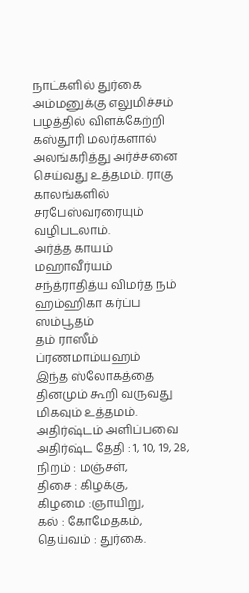நாட்களில் துர்கை அம்மனுக்கு எலுமிச்சம் பழத்தில் விளக்கேற்றி கஸ்தூரி மலர்களால் அலங்கரித்து அர்ச்சனை செய்வது உத்தமம். ராகு காலங்களில் சரபேஸ்வரரையும் வழிபடலாம்.
அர்த்த காயம் மஹாவீர்யம்
சந்த்ராதித்ய விமர்த நம்
ஹம்ஹிகா கர்ப்ப ஸம்பூதம்
தம் ராஸீம் ப்ரணமாம்யஹம்
இந்த ஸ்லோகத்தை தினமும் கூறி வருவது மிகவும் உத்தமம்.
அதிர்ஷ்டம் அளிப்பவை
அதிர்ஷ்ட தேதி : 1, 10, 19, 28,
நிறம் : மஞ்சள்,
திசை : கிழக்கு,
கிழமை :ஞாயிறு,
கல் : கோமேதகம்,
தெய்வம் : துர்கை.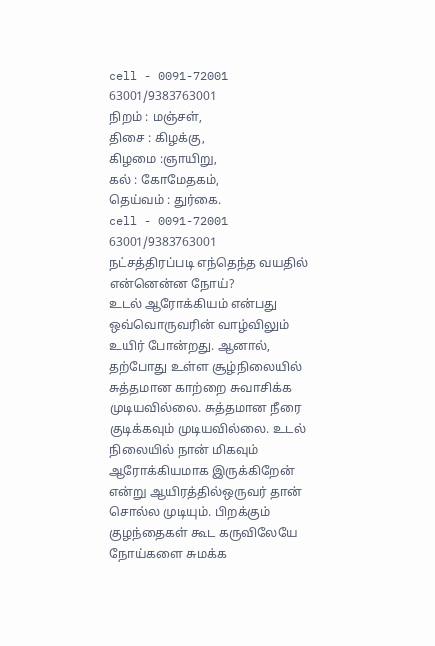cell - 0091-72001 63001/9383763001
நிறம் : மஞ்சள்,
திசை : கிழக்கு,
கிழமை :ஞாயிறு,
கல் : கோமேதகம்,
தெய்வம் : துர்கை.
cell - 0091-72001 63001/9383763001
நட்சத்திரப்படி எந்தெந்த வயதில் என்னென்ன நோய்?
உடல் ஆரோக்கியம் என்பது ஒவ்வொருவரின் வாழ்விலும் உயிர் போன்றது. ஆனால், தற்போது உள்ள சூழ்நிலையில் சுத்தமான காற்றை சுவாசிக்க முடியவில்லை. சுத்தமான நீரை குடிக்கவும் முடியவில்லை. உடல் நிலையில் நான் மிகவும் ஆரோக்கியமாக இருக்கிறேன் என்று ஆயிரத்தில்ஒருவர் தான் சொல்ல முடியும். பிறக்கும் குழந்தைகள் கூட கருவிலேயே நோய்களை சுமக்க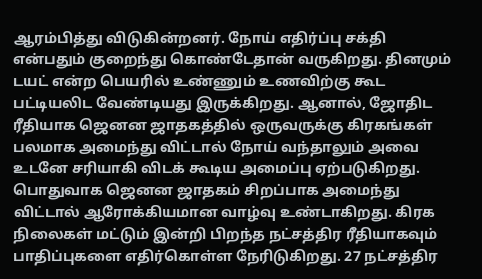ஆரம்பித்து விடுகின்றனர். நோய் எதிர்ப்பு சக்தி என்பதும் குறைந்து கொண்டேதான் வருகிறது. தினமும் டயட் என்ற பெயரில் உண்ணும் உணவிற்கு கூட பட்டியலிட வேண்டியது இருக்கிறது. ஆனால், ஜோதிட ரீதியாக ஜெனன ஜாதகத்தில் ஒருவருக்கு கிரகங்கள் பலமாக அமைந்து விட்டால் நோய் வந்தாலும் அவை உடனே சரியாகி விடக் கூடிய அமைப்பு ஏற்படுகிறது.
பொதுவாக ஜெனன ஜாதகம் சிறப்பாக அமைந்து விட்டால் ஆரோக்கியமான வாழ்வு உண்டாகிறது. கிரக நிலைகள் மட்டும் இன்றி பிறந்த நட்சத்திர ரீதியாகவும் பாதிப்புகளை எதிர்கொள்ள நேரிடுகிறது. 27 நட்சத்திர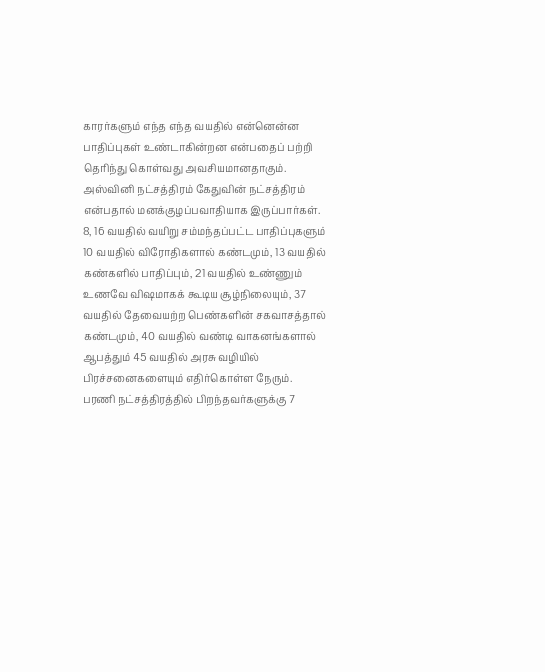காரர்களும் எந்த எந்த வயதில் என்னென்ன பாதிப்புகள் உண்டாகின்றன என்பதைப் பற்றி தெரிந்து கொள்வது அவசியமானதாகும்.
அஸ்வினி நட்சத்திரம் கேதுவின் நட்சத்திரம் என்பதால் மனக்குழப்பவாதியாக இருப்பார்கள். 8, 16 வயதில் வயிறு சம்மந்தப்பட்ட பாதிப்புகளும் 10 வயதில் விரோதிகளால் கண்டமும், 13 வயதில் கண்களில் பாதிப்பும், 21 வயதில் உண்ணும் உணவே விஷமாகக் கூடிய சூழ்நிலையும், 37 வயதில் தேவையற்ற பெண்களின் சகவாசத்தால் கண்டமும், 40 வயதில் வண்டி வாகனங்களால் ஆபத்தும் 45 வயதில் அரசு வழியில் பிரச்சனைகளையும் எதிர்கொள்ள நேரும்.
பரணி நட்சத்திரத்தில் பிறந்தவர்களுக்கு 7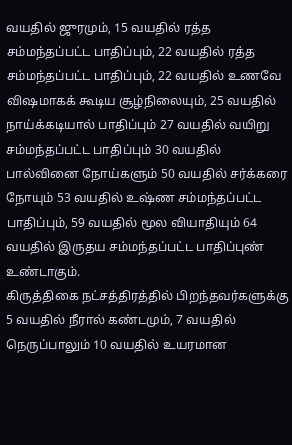வயதில் ஜுரமும், 15 வயதில் ரத்த சம்மந்தப்பட்ட பாதிப்பும், 22 வயதில் ரத்த சம்மந்தப்பட்ட பாதிப்பும், 22 வயதில் உணவே விஷமாகக் கூடிய சூழ்நிலையும், 25 வயதில் நாய்க்கடியால் பாதிப்பும் 27 வயதில் வயிறு சம்மந்தப்பட்ட பாதிப்பும் 30 வயதில் பால்வினை நோய்களும் 50 வயதில் சர்க்கரை நோயும் 53 வயதில் உஷ்ண சம்மந்தப்பட்ட பாதிப்பும், 59 வயதில் மூல வியாதியும் 64 வயதில் இருதய சம்மந்தப்பட்ட பாதிப்புண் உண்டாகும்.
கிருத்திகை நட்சத்திரத்தில் பிறந்தவர்களுக்கு 5 வயதில் நீரால் கண்டமும், 7 வயதில் நெருப்பாலும் 10 வயதில் உயரமான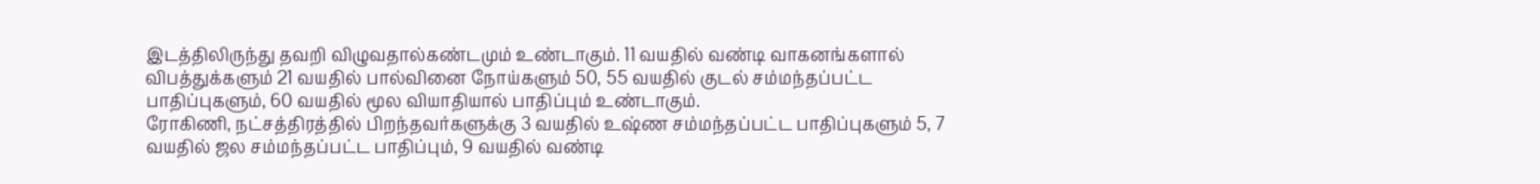இடத்திலிருந்து தவறி விழுவதால்கண்டமும் உண்டாகும். 11 வயதில் வண்டி வாகனங்களால் விபத்துக்களும் 21 வயதில் பால்வினை நோய்களும் 50, 55 வயதில் குடல் சம்மந்தப்பட்ட பாதிப்புகளும், 60 வயதில் மூல வியாதியால் பாதிப்பும் உண்டாகும்.
ரோகிணி, நட்சத்திரத்தில் பிறந்தவர்களுக்கு 3 வயதில் உஷ்ண சம்மந்தப்பட்ட பாதிப்புகளும் 5, 7 வயதில் ஜல சம்மந்தப்பட்ட பாதிப்பும், 9 வயதில் வண்டி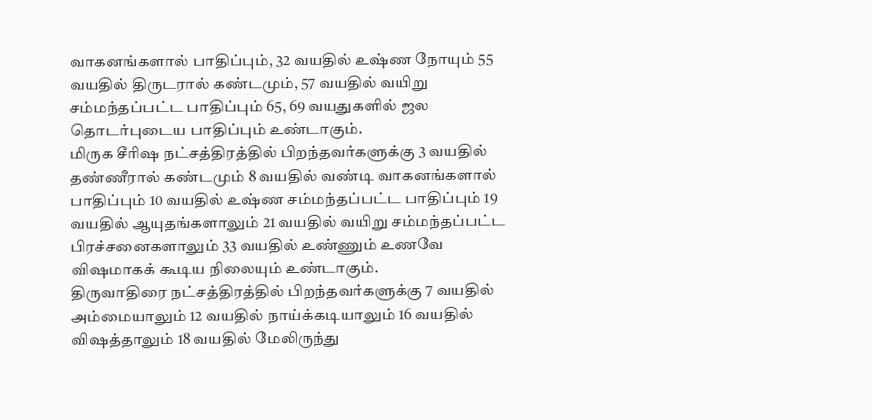வாகனங்களால் பாதிப்பும், 32 வயதில் உஷ்ண நோயும் 55 வயதில் திருடரால் கண்டமும், 57 வயதில் வயிறு சம்மந்தப்பட்ட பாதிப்பும் 65, 69 வயதுகளில் ஜல தொடர்புடைய பாதிப்பும் உண்டாகும்.
மிருக சீரிஷ நட்சத்திரத்தில் பிறந்தவர்களுக்கு 3 வயதில் தண்ணீரால் கண்டமும் 8 வயதில் வண்டி வாகனங்களால் பாதிப்பும் 10 வயதில் உஷ்ண சம்மந்தப்பட்ட பாதிப்பும் 19 வயதில் ஆயுதங்களாலும் 21 வயதில் வயிறு சம்மந்தப்பட்ட பிரச்சனைகளாலும் 33 வயதில் உண்ணும் உணவே விஷமாகக் கூடிய நிலையும் உண்டாகும்.
திருவாதிரை நட்சத்திரத்தில் பிறந்தவர்களுக்கு 7 வயதில் அம்மையாலும் 12 வயதில் நாய்க்கடியாலும் 16 வயதில் விஷத்தாலும் 18 வயதில் மேலிருந்து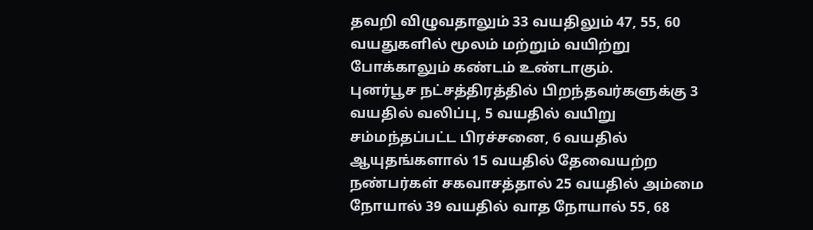தவறி விழுவதாலும் 33 வயதிலும் 47, 55, 60 வயதுகளில் மூலம் மற்றும் வயிற்று போக்காலும் கண்டம் உண்டாகும்.
புனர்பூச நட்சத்திரத்தில் பிறந்தவர்களுக்கு 3 வயதில் வலிப்பு, 5 வயதில் வயிறு சம்மந்தப்பட்ட பிரச்சனை, 6 வயதில் ஆயுதங்களால் 15 வயதில் தேவையற்ற நண்பர்கள் சகவாசத்தால் 25 வயதில் அம்மை நோயால் 39 வயதில் வாத நோயால் 55, 68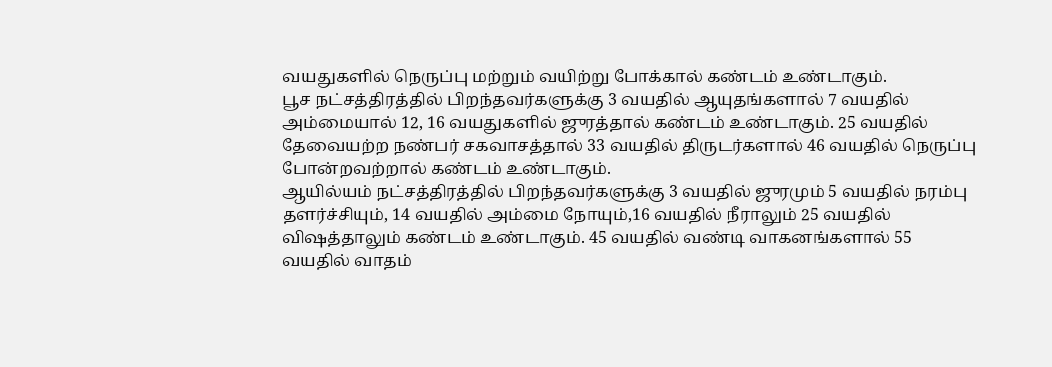வயதுகளில் நெருப்பு மற்றும் வயிற்று போக்கால் கண்டம் உண்டாகும்.
பூச நட்சத்திரத்தில் பிறந்தவர்களுக்கு 3 வயதில் ஆயுதங்களால் 7 வயதில் அம்மையால் 12, 16 வயதுகளில் ஜுரத்தால் கண்டம் உண்டாகும். 25 வயதில் தேவையற்ற நண்பர் சகவாசத்தால் 33 வயதில் திருடர்களால் 46 வயதில் நெருப்பு போன்றவற்றால் கண்டம் உண்டாகும்.
ஆயில்யம் நட்சத்திரத்தில் பிறந்தவர்களுக்கு 3 வயதில் ஜுரமும் 5 வயதில் நரம்பு தளர்ச்சியும், 14 வயதில் அம்மை நோயும்,16 வயதில் நீராலும் 25 வயதில் விஷத்தாலும் கண்டம் உண்டாகும். 45 வயதில் வண்டி வாகனங்களால் 55 வயதில் வாதம்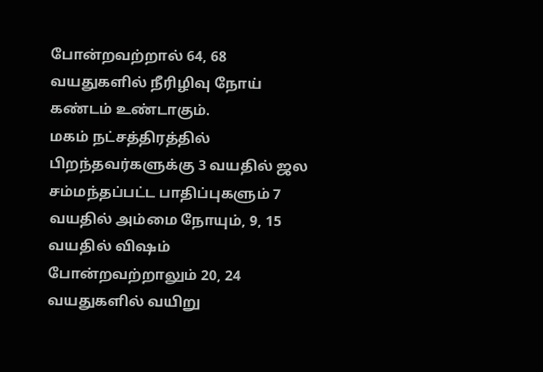போன்றவற்றால் 64, 68 வயதுகளில் நீரிழிவு நோய் கண்டம் உண்டாகும்.
மகம் நட்சத்திரத்தில் பிறந்தவர்களுக்கு 3 வயதில் ஜல சம்மந்தப்பட்ட பாதிப்புகளும் 7 வயதில் அம்மை நோயும், 9, 15 வயதில் விஷம் போன்றவற்றாலும் 20, 24 வயதுகளில் வயிறு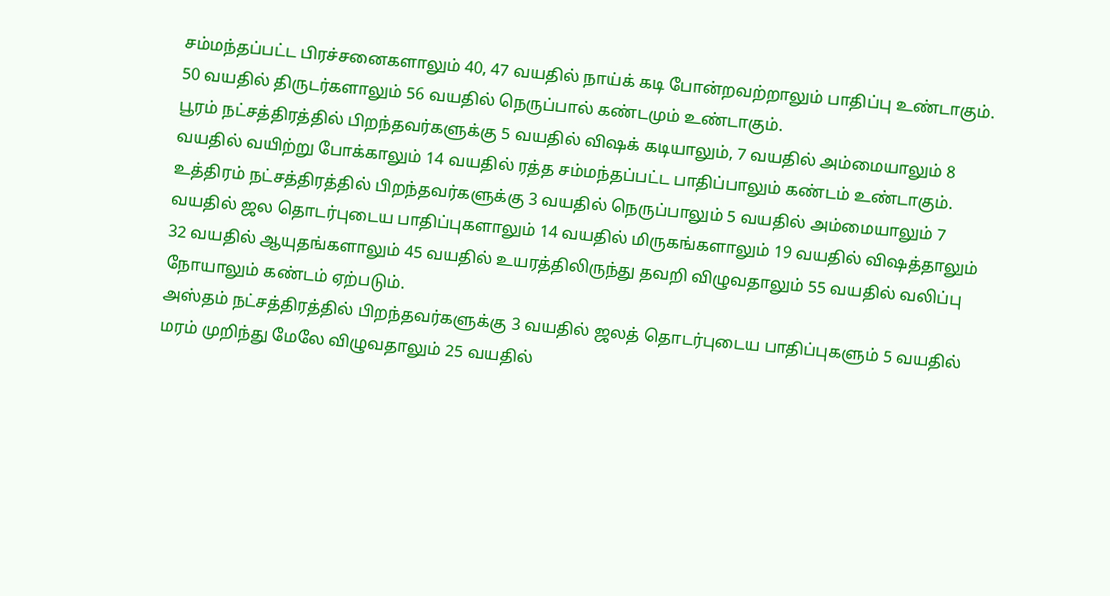சம்மந்தப்பட்ட பிரச்சனைகளாலும் 40, 47 வயதில் நாய்க் கடி போன்றவற்றாலும் பாதிப்பு உண்டாகும். 50 வயதில் திருடர்களாலும் 56 வயதில் நெருப்பால் கண்டமும் உண்டாகும்.
பூரம் நட்சத்திரத்தில் பிறந்தவர்களுக்கு 5 வயதில் விஷக் கடியாலும், 7 வயதில் அம்மையாலும் 8 வயதில் வயிற்று போக்காலும் 14 வயதில் ரத்த சம்மந்தப்பட்ட பாதிப்பாலும் கண்டம் உண்டாகும்.
உத்திரம் நட்சத்திரத்தில் பிறந்தவர்களுக்கு 3 வயதில் நெருப்பாலும் 5 வயதில் அம்மையாலும் 7 வயதில் ஜல தொடர்புடைய பாதிப்புகளாலும் 14 வயதில் மிருகங்களாலும் 19 வயதில் விஷத்தாலும் 32 வயதில் ஆயுதங்களாலும் 45 வயதில் உயரத்திலிருந்து தவறி விழுவதாலும் 55 வயதில் வலிப்பு நோயாலும் கண்டம் ஏற்படும்.
அஸ்தம் நட்சத்திரத்தில் பிறந்தவர்களுக்கு 3 வயதில் ஜலத் தொடர்புடைய பாதிப்புகளும் 5 வயதில் மரம் முறிந்து மேலே விழுவதாலும் 25 வயதில்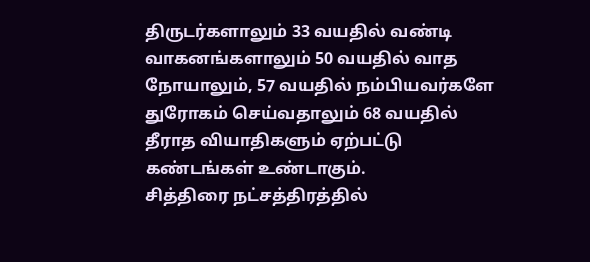திருடர்களாலும் 33 வயதில் வண்டி வாகனங்களாலும் 50 வயதில் வாத நோயாலும், 57 வயதில் நம்பியவர்களே துரோகம் செய்வதாலும் 68 வயதில் தீராத வியாதிகளும் ஏற்பட்டு கண்டங்கள் உண்டாகும்.
சித்திரை நட்சத்திரத்தில்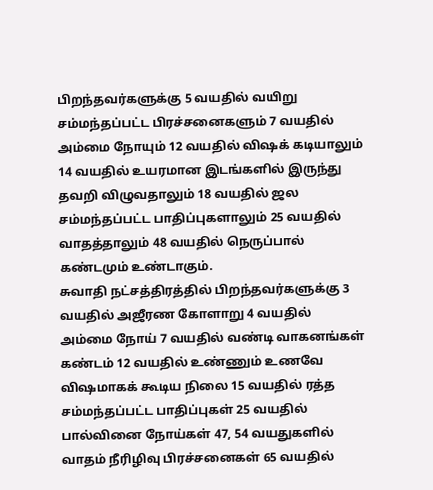பிறந்தவர்களுக்கு 5 வயதில் வயிறு சம்மந்தப்பட்ட பிரச்சனைகளும் 7 வயதில் அம்மை நோயும் 12 வயதில் விஷக் கடியாலும் 14 வயதில் உயரமான இடங்களில் இருந்து தவறி விழுவதாலும் 18 வயதில் ஜல சம்மந்தப்பட்ட பாதிப்புகளாலும் 25 வயதில் வாதத்தாலும் 48 வயதில் நெருப்பால் கண்டமும் உண்டாகும்.
சுவாதி நட்சத்திரத்தில் பிறந்தவர்களுக்கு 3 வயதில் அஜீரண கோளாறு 4 வயதில் அம்மை நோய் 7 வயதில் வண்டி வாகனங்கள் கண்டம் 12 வயதில் உண்ணும் உணவே விஷமாகக் கூடிய நிலை 15 வயதில் ரத்த சம்மந்தப்பட்ட பாதிப்புகள் 25 வயதில் பால்வினை நோய்கள் 47, 54 வயதுகளில் வாதம் நீரிழிவு பிரச்சனைகள் 65 வயதில்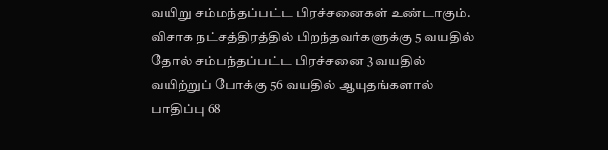வயிறு சம்மந்தப்பட்ட பிரச்சனைகள் உண்டாகும்.
விசாக நட்சத்திரத்தில் பிறந்தவர்களுக்கு 5 வயதில் தோல் சம்பந்தப்பட்ட பிரச்சனை 3 வயதில் வயிற்றுப் போக்கு 56 வயதில் ஆயுதங்களால் பாதிப்பு 68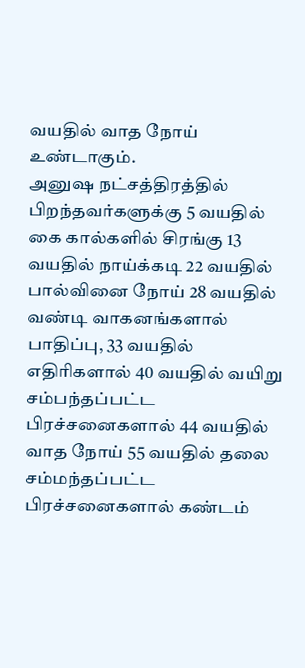வயதில் வாத நோய் உண்டாகும்.
அனுஷ நட்சத்திரத்தில் பிறந்தவர்களுக்கு 5 வயதில் கை கால்களில் சிரங்கு 13 வயதில் நாய்க்கடி 22 வயதில் பால்வினை நோய் 28 வயதில் வண்டி வாகனங்களால் பாதிப்பு, 33 வயதில் எதிரிகளால் 40 வயதில் வயிறு சம்பந்தப்பட்ட பிரச்சனைகளால் 44 வயதில் வாத நோய் 55 வயதில் தலை சம்மந்தப்பட்ட பிரச்சனைகளால் கண்டம்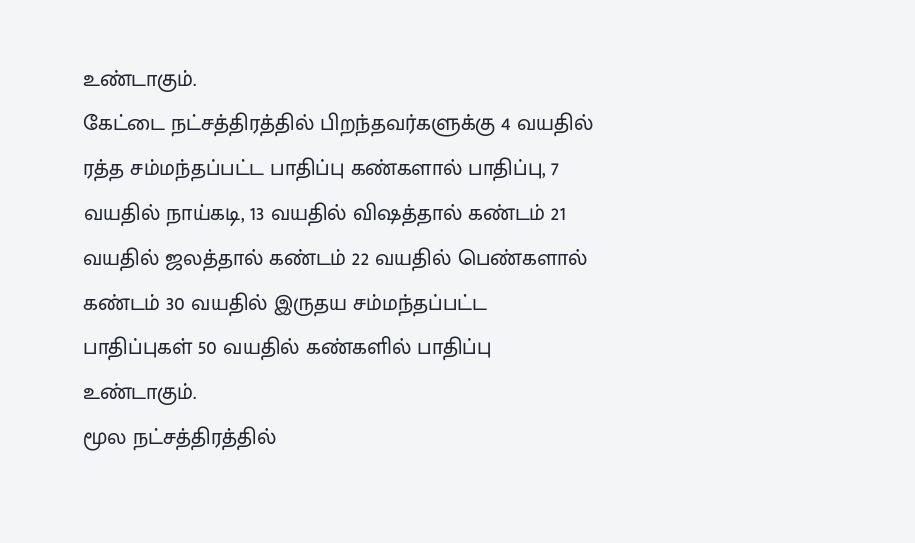உண்டாகும்.
கேட்டை நட்சத்திரத்தில் பிறந்தவர்களுக்கு 4 வயதில் ரத்த சம்மந்தப்பட்ட பாதிப்பு கண்களால் பாதிப்பு, 7 வயதில் நாய்கடி, 13 வயதில் விஷத்தால் கண்டம் 21 வயதில் ஜலத்தால் கண்டம் 22 வயதில் பெண்களால் கண்டம் 30 வயதில் இருதய சம்மந்தப்பட்ட பாதிப்புகள் 50 வயதில் கண்களில் பாதிப்பு உண்டாகும்.
மூல நட்சத்திரத்தில்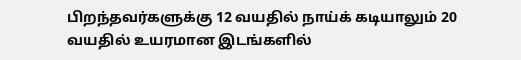பிறந்தவர்களுக்கு 12 வயதில் நாய்க் கடியாலும் 20 வயதில் உயரமான இடங்களில்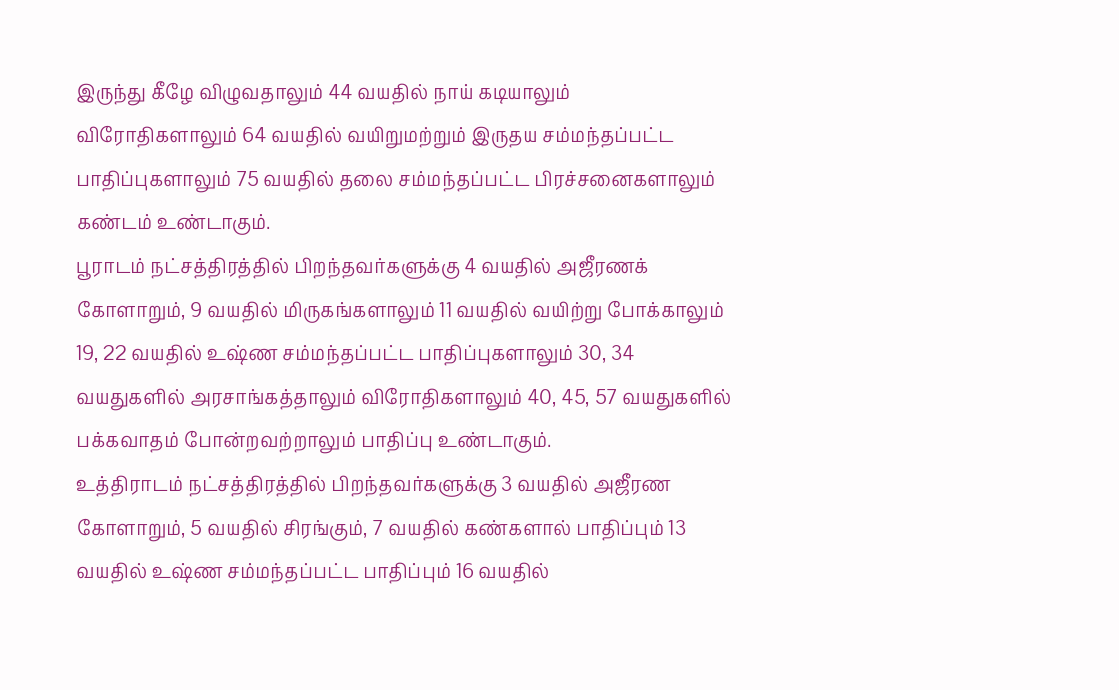இருந்து கீழே விழுவதாலும் 44 வயதில் நாய் கடியாலும் விரோதிகளாலும் 64 வயதில் வயிறுமற்றும் இருதய சம்மந்தப்பட்ட பாதிப்புகளாலும் 75 வயதில் தலை சம்மந்தப்பட்ட பிரச்சனைகளாலும் கண்டம் உண்டாகும்.
பூராடம் நட்சத்திரத்தில் பிறந்தவர்களுக்கு 4 வயதில் அஜீரணக் கோளாறும், 9 வயதில் மிருகங்களாலும் 11 வயதில் வயிற்று போக்காலும் 19, 22 வயதில் உஷ்ண சம்மந்தப்பட்ட பாதிப்புகளாலும் 30, 34 வயதுகளில் அரசாங்கத்தாலும் விரோதிகளாலும் 40, 45, 57 வயதுகளில் பக்கவாதம் போன்றவற்றாலும் பாதிப்பு உண்டாகும்.
உத்திராடம் நட்சத்திரத்தில் பிறந்தவர்களுக்கு 3 வயதில் அஜீரண கோளாறும், 5 வயதில் சிரங்கும், 7 வயதில் கண்களால் பாதிப்பும் 13 வயதில் உஷ்ண சம்மந்தப்பட்ட பாதிப்பும் 16 வயதில்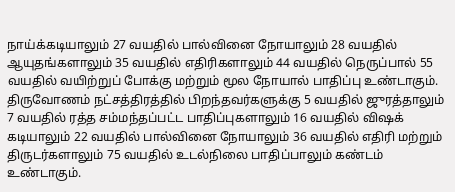நாய்க்கடியாலும் 27 வயதில் பால்வினை நோயாலும் 28 வயதில் ஆயுதங்களாலும் 35 வயதில் எதிரிகளாலும் 44 வயதில் நெருப்பால் 55 வயதில் வயிற்றுப் போக்கு மற்றும் மூல நோயால் பாதிப்பு உண்டாகும்.
திருவோணம் நட்சத்திரத்தில் பிறந்தவர்களுக்கு 5 வயதில் ஜுரத்தாலும் 7 வயதில் ரத்த சம்மந்தப்பட்ட பாதிப்புகளாலும் 16 வயதில் விஷக் கடியாலும் 22 வயதில் பால்வினை நோயாலும் 36 வயதில் எதிரி மற்றும் திருடர்களாலும் 75 வயதில் உடல்நிலை பாதிப்பாலும் கண்டம் உண்டாகும்.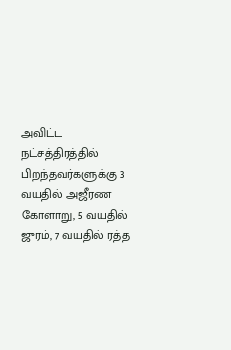அவிட்ட நட்சத்திரத்தில் பிறந்தவர்களுக்கு 3 வயதில் அஜீரண கோளாறு, 5 வயதில் ஜுரம், 7 வயதில் ரத்த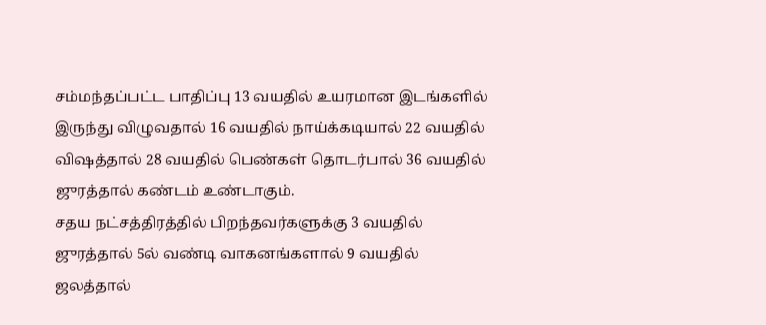சம்மந்தப்பட்ட பாதிப்பு 13 வயதில் உயரமான இடங்களில் இருந்து விழுவதால் 16 வயதில் நாய்க்கடியால் 22 வயதில் விஷத்தால் 28 வயதில் பெண்கள் தொடர்பால் 36 வயதில் ஜுரத்தால் கண்டம் உண்டாகும்.
சதய நட்சத்திரத்தில் பிறந்தவர்களுக்கு 3 வயதில் ஜுரத்தால் 5ல் வண்டி வாகனங்களால் 9 வயதில் ஜலத்தால்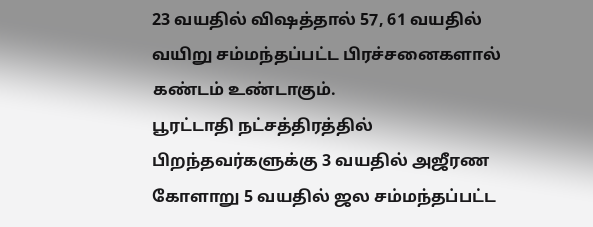23 வயதில் விஷத்தால் 57, 61 வயதில் வயிறு சம்மந்தப்பட்ட பிரச்சனைகளால் கண்டம் உண்டாகும்.
பூரட்டாதி நட்சத்திரத்தில் பிறந்தவர்களுக்கு 3 வயதில் அஜீரண கோளாறு 5 வயதில் ஜல சம்மந்தப்பட்ட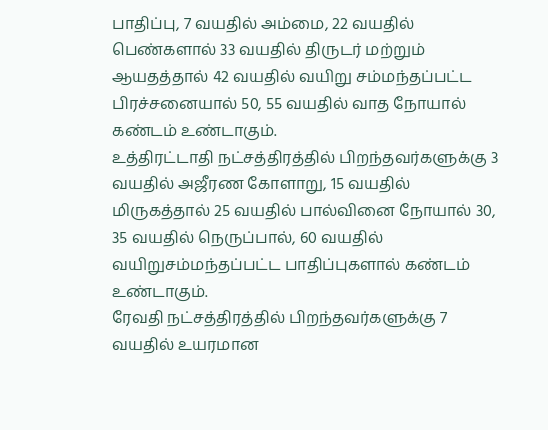பாதிப்பு, 7 வயதில் அம்மை, 22 வயதில் பெண்களால் 33 வயதில் திருடர் மற்றும் ஆயதத்தால் 42 வயதில் வயிறு சம்மந்தப்பட்ட பிரச்சனையால் 50, 55 வயதில் வாத நோயால் கண்டம் உண்டாகும்.
உத்திரட்டாதி நட்சத்திரத்தில் பிறந்தவர்களுக்கு 3 வயதில் அஜீரண கோளாறு, 15 வயதில் மிருகத்தால் 25 வயதில் பால்வினை நோயால் 30, 35 வயதில் நெருப்பால், 60 வயதில் வயிறுசம்மந்தப்பட்ட பாதிப்புகளால் கண்டம் உண்டாகும்.
ரேவதி நட்சத்திரத்தில் பிறந்தவர்களுக்கு 7 வயதில் உயரமான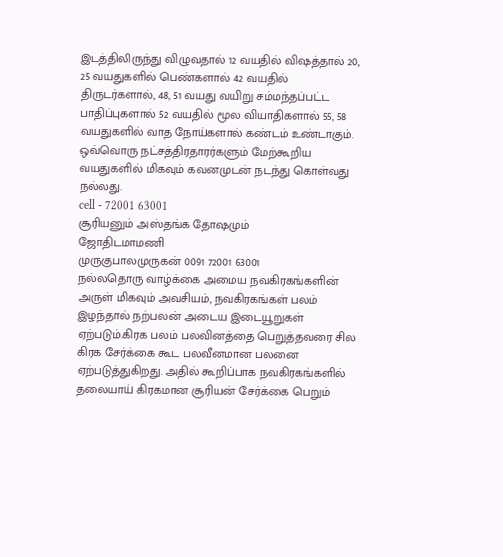இடத்திலிருந்து விழுவதால் 12 வயதில் விஷத்தால் 20, 25 வயதுகளில் பெண்களால் 42 வயதில் திருடர்களால், 48, 51 வயது வயிறு சம்மந்தப்பட்ட பாதிப்புகளால் 52 வயதில் மூல வியாதிகளால் 55, 58 வயதுகளில் வாத நோய்களால் கண்டம் உண்டாகும்.
ஒவ்வொரு நட்சத்திரதாரர்களும் மேற்கூறிய வயதுகளில் மிகவும் கவனமுடன் நடந்து கொள்வது நல்லது.
cell - 72001 63001
சூரியனும் அஸ்தங்க தோஷமும்
ஜோதிடமாமணி
முருகுபாலமுருகன் 0091 72001 63001
நல்லதொரு வாழ்க்கை அமைய நவகிரகங்களின் அருள் மிகவும் அவசியம், நவகிரகங்கள் பலம் இழந்தால் நற்பலன் அடைய இடையூறுகள் ஏற்படும்.கிரக பலம் பலவினத்தை பெறுத்தவரை சில கிரக சேர்க்கை கூட பலவீனமான பலனை ஏற்படுத்துகிறது. அதில் கூறிப்பாக நவகிரகங்களில் தலையாய் கிரகமான சூரியன் சேர்க்கை பெறும்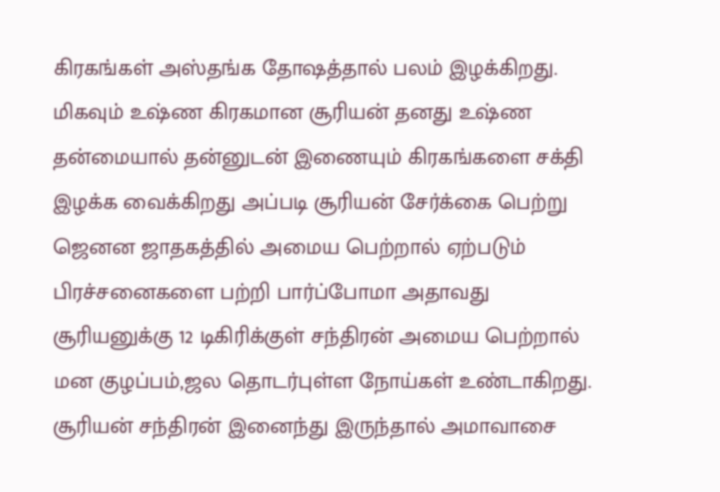கிரகங்கள் அஸ்தங்க தோஷத்தால் பலம் இழக்கிறது. மிகவும் உஷ்ண கிரகமான சூரியன் தனது உஷ்ண தன்மையால் தன்னுடன் இணையும் கிரகங்களை சக்தி இழக்க வைக்கிறது அப்படி சூரியன் சேர்க்கை பெற்று ஜெனன ஜாதகத்தில் அமைய பெற்றால் ஏற்படும் பிரச்சனைகளை பற்றி பார்ப்போமா அதாவது
சூரியனுக்கு 12 டிகிரிக்குள் சந்திரன் அமைய பெற்றால் மன குழப்பம்,ஜல தொடர்புள்ள நோய்கள் உண்டாகிறது. சூரியன் சந்திரன் இனைந்து இருந்தால் அமாவாசை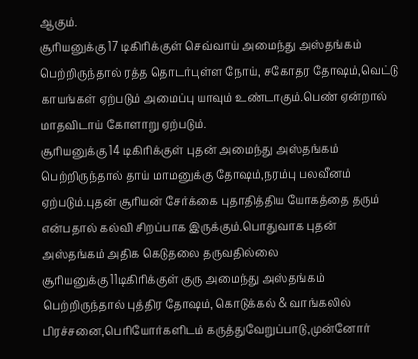ஆகும்.
சூரியனுக்கு 17 டிகிரிக்குள் செவ்வாய் அமைந்து அஸ்தங்கம் பெற்றிருந்தால் ரத்த தொடர்புள்ள நோய், சகோதர தோஷம்,வெட்டு காயங்கள் ஏற்படும் அமைப்பு யாவும் உண்டாகும்.பெண் ஏன்றால் மாதவிடாய் கோளாறு ஏற்படும்.
சூரியனுக்கு 14 டிகிரிக்குள் புதன் அமைந்து அஸ்தங்கம் பெற்றிருந்தால் தாய் மாமனுக்கு தோஷம்,நரம்பு பலவீனம் ஏற்படும்.புதன் சூரியன் சேர்க்கை புதாதித்திய யோகத்தை தரும் என்பதால் கல்வி சிறப்பாக இருக்கும்.பொதுவாக புதன் அஸ்தங்கம் அதிக கெடுதலை தருவதில்லை
சூரியனுக்கு 11டிகிரிக்குள் குரு அமைந்து அஸ்தங்கம் பெற்றிருந்தால் புத்திர தோஷம், கொடுக்கல் & வாங்கலில் பிரச்சனை,பெரியோர்களிடம் கருத்துவேறுப்பாடு,முன்னோர்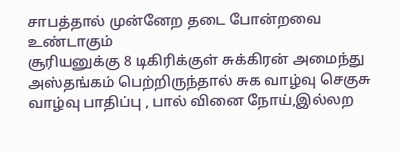சாபத்தால் முன்னேற தடை போன்றவை உண்டாகும்
சூரியனுக்கு 8 டிகிரிக்குள் சுக்கிரன் அமைந்து அஸ்தங்கம் பெற்றிருந்தால் சுக வாழ்வு செகுசு வாழ்வு பாதிப்பு , பால் வினை நோய்,இல்லற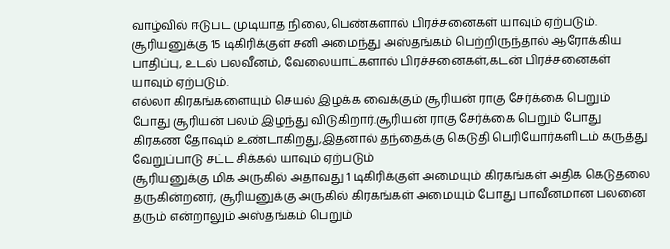வாழ்வில் ஈடுபட முடியாத நிலை,பெண்களால் பிரச்சனைகள் யாவும் ஏற்படும்.
சூரியனுக்கு 15 டிகிரிக்குள் சனி அமைந்து அஸ்தங்கம் பெற்றிருந்தால் ஆரோக்கிய பாதிப்பு, உடல் பலவீனம், வேலையாட்களால் பிரச்சனைகள்,கடன் பிரச்சனைகள் யாவும் ஏற்படும்.
எல்லா கிரகங்களையும் செயல் இழக்க வைக்கும் சூரியன் ராகு சேர்க்கை பெறும் போது சூரியன் பலம் இழந்து விடுகிறார்.சூரியன் ராகு சேர்க்கை பெறும் போது கிரகண தோஷம் உண்டாகிறது,இதனால் தந்தைக்கு கெடுதி பெரியோர்களிடம் கருத்து வேறுப்பாடு சட்ட சிக்கல் யாவும் ஏற்படும்
சூரியனுக்கு மிக அருகில் அதாவது 1 டிகிரிக்குள் அமையும் கிரகங்கள் அதிக கெடுதலை தருகின்றனர், சூரியனுக்கு அருகில் கிரகங்கள் அமையும் போது பாவீனமான பலனை தரும் என்றாலும் அஸ்தங்கம் பெறும்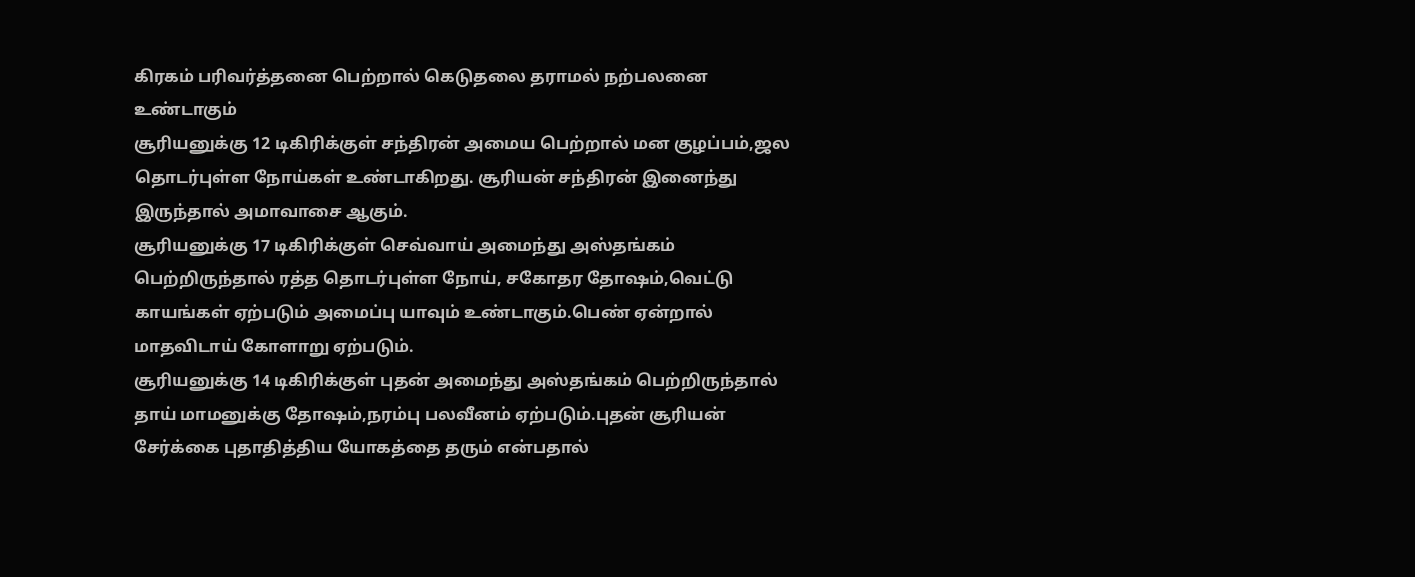கிரகம் பரிவர்த்தனை பெற்றால் கெடுதலை தராமல் நற்பலனை உண்டாகும்
சூரியனுக்கு 12 டிகிரிக்குள் சந்திரன் அமைய பெற்றால் மன குழப்பம்,ஜல தொடர்புள்ள நோய்கள் உண்டாகிறது. சூரியன் சந்திரன் இனைந்து இருந்தால் அமாவாசை ஆகும்.
சூரியனுக்கு 17 டிகிரிக்குள் செவ்வாய் அமைந்து அஸ்தங்கம் பெற்றிருந்தால் ரத்த தொடர்புள்ள நோய், சகோதர தோஷம்,வெட்டு காயங்கள் ஏற்படும் அமைப்பு யாவும் உண்டாகும்.பெண் ஏன்றால் மாதவிடாய் கோளாறு ஏற்படும்.
சூரியனுக்கு 14 டிகிரிக்குள் புதன் அமைந்து அஸ்தங்கம் பெற்றிருந்தால் தாய் மாமனுக்கு தோஷம்,நரம்பு பலவீனம் ஏற்படும்.புதன் சூரியன் சேர்க்கை புதாதித்திய யோகத்தை தரும் என்பதால்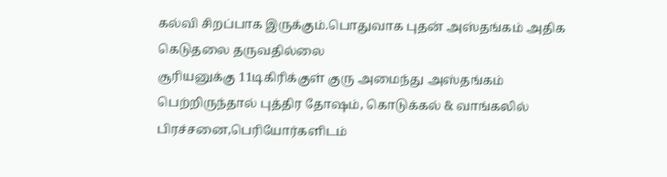கல்வி சிறப்பாக இருக்கும்.பொதுவாக புதன் அஸ்தங்கம் அதிக கெடுதலை தருவதில்லை
சூரியனுக்கு 11டிகிரிக்குள் குரு அமைந்து அஸ்தங்கம் பெற்றிருந்தால் புத்திர தோஷம், கொடுக்கல் & வாங்கலில் பிரச்சனை,பெரியோர்களிடம்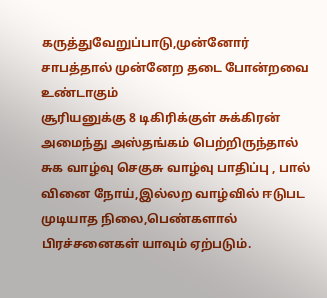கருத்துவேறுப்பாடு,முன்னோர் சாபத்தால் முன்னேற தடை போன்றவை உண்டாகும்
சூரியனுக்கு 8 டிகிரிக்குள் சுக்கிரன் அமைந்து அஸ்தங்கம் பெற்றிருந்தால் சுக வாழ்வு செகுசு வாழ்வு பாதிப்பு , பால் வினை நோய்,இல்லற வாழ்வில் ஈடுபட முடியாத நிலை,பெண்களால் பிரச்சனைகள் யாவும் ஏற்படும்.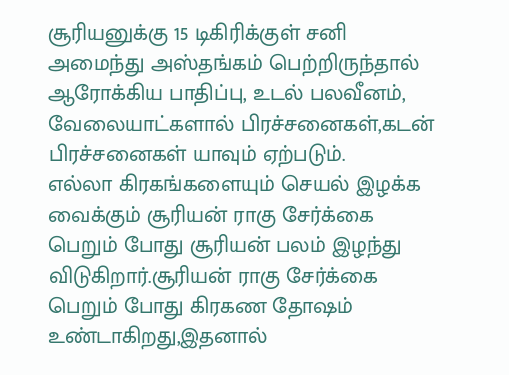சூரியனுக்கு 15 டிகிரிக்குள் சனி அமைந்து அஸ்தங்கம் பெற்றிருந்தால் ஆரோக்கிய பாதிப்பு, உடல் பலவீனம், வேலையாட்களால் பிரச்சனைகள்,கடன் பிரச்சனைகள் யாவும் ஏற்படும்.
எல்லா கிரகங்களையும் செயல் இழக்க வைக்கும் சூரியன் ராகு சேர்க்கை பெறும் போது சூரியன் பலம் இழந்து விடுகிறார்.சூரியன் ராகு சேர்க்கை பெறும் போது கிரகண தோஷம் உண்டாகிறது,இதனால்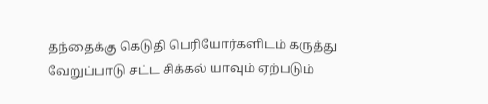தந்தைக்கு கெடுதி பெரியோர்களிடம் கருத்து வேறுப்பாடு சட்ட சிக்கல் யாவும் ஏற்படும்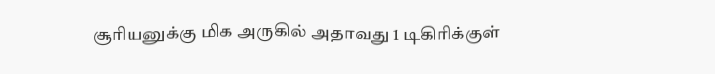சூரியனுக்கு மிக அருகில் அதாவது 1 டிகிரிக்குள்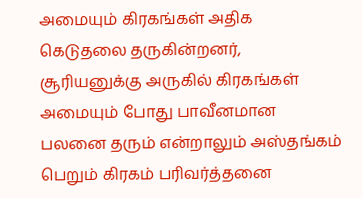அமையும் கிரகங்கள் அதிக கெடுதலை தருகின்றனர், சூரியனுக்கு அருகில் கிரகங்கள் அமையும் போது பாவீனமான பலனை தரும் என்றாலும் அஸ்தங்கம் பெறும் கிரகம் பரிவர்த்தனை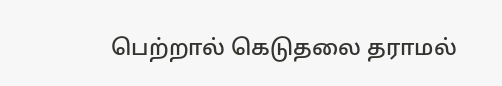பெற்றால் கெடுதலை தராமல்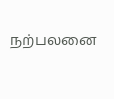நற்பலனை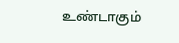உண்டாகும்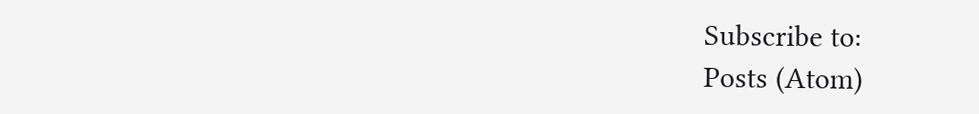Subscribe to:
Posts (Atom)